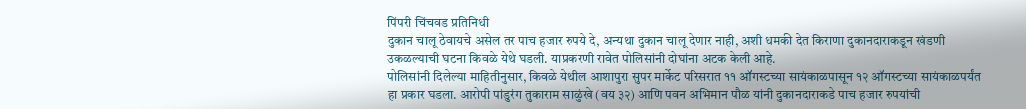पिंपरी चिंचवड प्रतिनिधी
दुकान चालू ठेवायचे असेल तर पाच हजार रुपये दे, अन्यथा दुकान चालू देणार नाही, अशी धमकी देत किराणा दुकानदाराकडून खंडणी उकळल्याची घटना किवळे येथे घडली. याप्रकरणी रावेत पोलिसांनी दोघांना अटक केली आहे.
पोलिसांनी दिलेल्या माहितीनुसार, किवळे येथील आशापुरा सुपर मार्केट परिसरात ११ ऑगस्टच्या सायंकाळपासून १२ ऑगस्टच्या सायंकाळपर्यंत हा प्रकार घडला. आरोपी पांडुरंग तुकाराम साळुंखे (वय ३२) आणि पवन अभिमान पौळ यांनी दुकानदाराकडे पाच हजार रुपयांची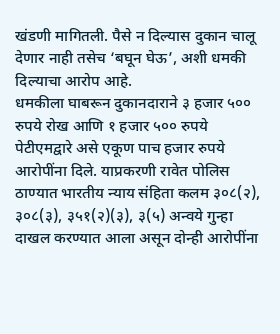खंडणी मागितली. पैसे न दिल्यास दुकान चालू देणार नाही तसेच ‘बघून घेऊ’, अशी धमकी दिल्याचा आरोप आहे.
धमकीला घाबरून दुकानदाराने ३ हजार ५०० रुपये रोख आणि १ हजार ५०० रुपये पेटीएमद्वारे असे एकूण पाच हजार रुपये आरोपींना दिले. याप्रकरणी रावेत पोलिस ठाण्यात भारतीय न्याय संहिता कलम ३०८(२), ३०८(३), ३५१(२)(३), ३(५) अन्वये गुन्हा दाखल करण्यात आला असून दोन्ही आरोपींना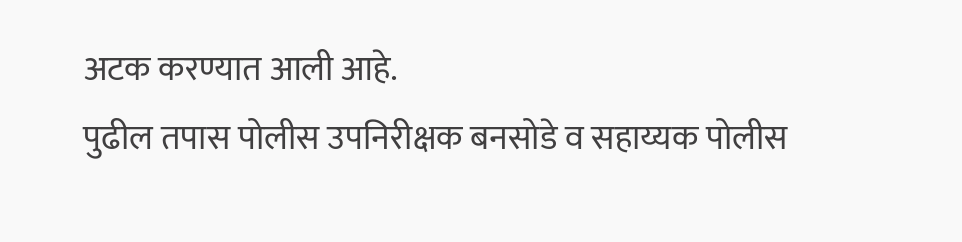अटक करण्यात आली आहे.
पुढील तपास पोलीस उपनिरीक्षक बनसोडे व सहाय्यक पोलीस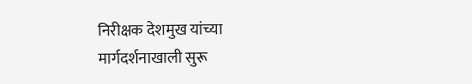निरीक्षक देशमुख यांच्या मार्गदर्शनाखाली सुरू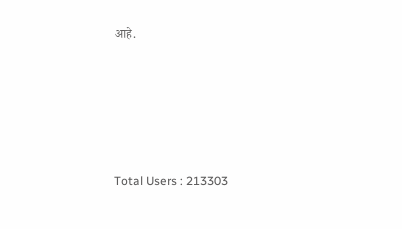आहे.





Total Users : 213303